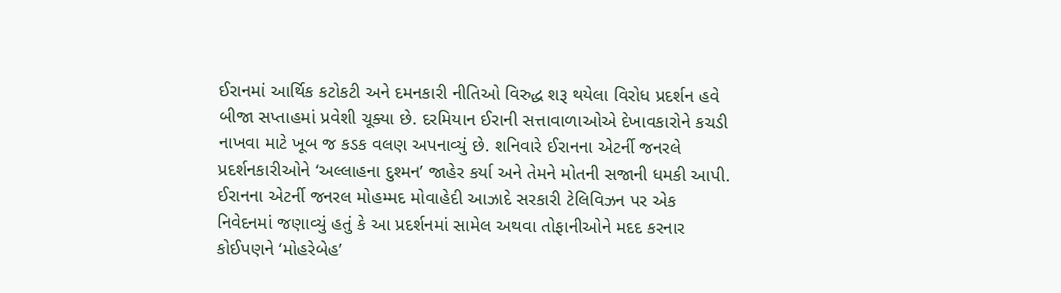ઈરાનમાં આર્થિક કટોકટી અને દમનકારી નીતિઓ વિરુદ્ધ શરૂ થયેલા વિરોધ પ્રદર્શન હવે બીજા સપ્તાહમાં પ્રવેશી ચૂક્યા છે. દરમિયાન ઈરાની સત્તાવાળાઓએ દેખાવકારોને કચડી નાખવા માટે ખૂબ જ કડક વલણ અપનાવ્યું છે. શનિવારે ઈરાનના એટર્ની જનરલે પ્રદર્શનકારીઓને ‘અલ્લાહના દુશ્મન’ જાહેર કર્યા અને તેમને મોતની સજાની ધમકી આપી.
ઈરાનના એટર્ની જનરલ મોહમ્મદ મોવાહેદી આઝાદે સરકારી ટેલિવિઝન પર એક નિવેદનમાં જણાવ્યું હતું કે આ પ્રદર્શનમાં સામેલ અથવા તોફાનીઓને મદદ કરનાર કોઈપણને ‘મોહરેબેહ’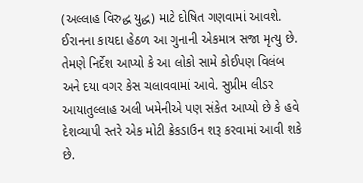(અલ્લાહ વિરુદ્ધ યુદ્ધ) માટે દોષિત ગણવામાં આવશે. ઈરાનના કાયદા હેઠળ આ ગુનાની એકમાત્ર સજા મૃત્યુ છે.
તેમણે નિર્દેશ આપ્યો કે આ લોકો સામે કોઈપણ વિલંબ અને દયા વગર કેસ ચલાવવામાં આવે. સુપ્રીમ લીડર આયાતુલ્લાહ અલી ખમેનીએ પણ સંકેત આપ્યો છે કે હવે દેશવ્યાપી સ્તરે એક મોટી ક્રેકડાઉન શરૂ કરવામાં આવી શકે છે.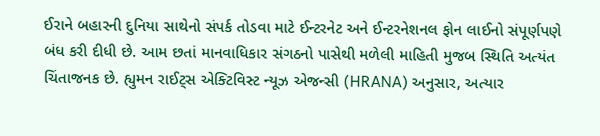ઈરાને બહારની દુનિયા સાથેનો સંપર્ક તોડવા માટે ઈન્ટરનેટ અને ઈન્ટરનેશનલ ફોન લાઈનો સંપૂર્ણપણે બંધ કરી દીધી છે. આમ છતાં માનવાધિકાર સંગઠનો પાસેથી મળેલી માહિતી મુજબ સ્થિતિ અત્યંત ચિંતાજનક છે. હ્યુમન રાઈટ્સ એક્ટિવિસ્ટ ન્યૂઝ એજન્સી (HRANA) અનુસાર, અત્યાર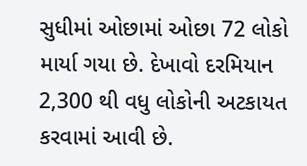સુધીમાં ઓછામાં ઓછા 72 લોકો માર્યા ગયા છે. દેખાવો દરમિયાન 2,300 થી વધુ લોકોની અટકાયત કરવામાં આવી છે.